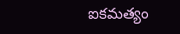ఐకమత్యం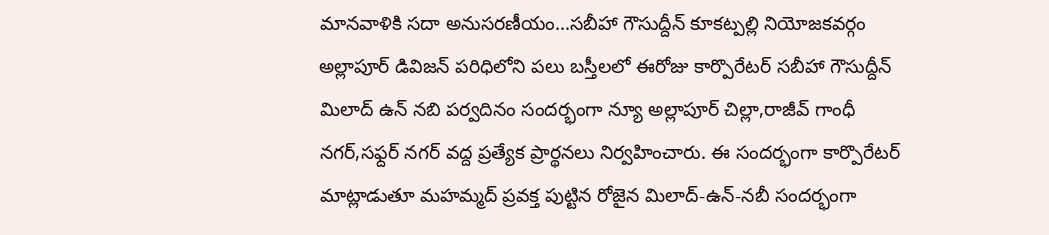మానవాళికి సదా అనుసరణీయం…సబీహా గౌసుద్దీన్ కూకట్పల్లి నియోజకవర్గం అల్లాపూర్ డివిజన్ పరిధిలోని పలు బస్తీలలో ఈరోజు కార్పొరేటర్ సబీహా గౌసుద్దీన్ మిలాద్ ఉన్ నబి పర్వదినం సందర్భంగా న్యూ అల్లాపూర్ చిల్లా,రాజీవ్ గాంధీ నగర్,సఫ్దర్ నగర్ వద్ద ప్రత్యేక ప్రార్థనలు నిర్వహించారు. ఈ సందర్భంగా కార్పొరేటర్ మాట్లాడుతూ మహమ్మద్ ప్రవక్త పుట్టిన రోజైన మిలాద్-ఉన్-నబీ సందర్భంగా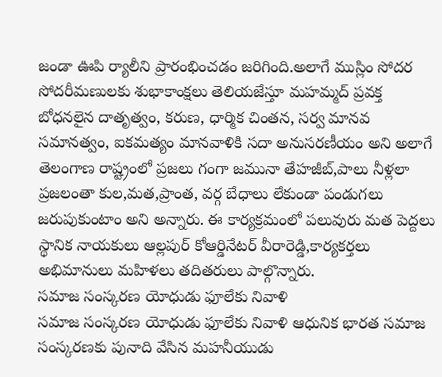జండా ఊపి ర్యాలీని ప్రారంభించడం జరిగింది.అలాగే ముస్లిం సోదర సోదరీమణులకు శుభాకాంక్షలు తెలియజేస్తూ మహమ్మద్ ప్రవక్త బోధనలైన దాతృత్వం, కరుణ, ధార్మిక చింతన, సర్వ మానవ సమానత్వం, ఐకమత్యం మానవాళికి సదా అనుసరణీయం అని అలాగే తెలంగాణ రాష్ట్రంలో ప్రజలు గంగా జమునా తేహజీబ్,పాలు నీళ్లలా ప్రజలంతా కుల,మత,ప్రాంత, వర్గ బేధాలు లేకుండా పండుగలు జరుపుకుంటాం అని అన్నారు. ఈ కార్యక్రమంలో పలువురు మత పెద్దలు స్థానిక నాయకులు ఆల్లపుర్ కోఆర్డినేటర్ వీరారెడ్డి,కార్యకర్తలు అభిమానులు మహిళలు తదితరులు పాల్గొన్నారు.
సమాజ సంస్కరణ యోధుడు ఫూలేకు నివాళి
సమాజ సంస్కరణ యోధుడు ఫూలేకు నివాళి ఆధునిక భారత సమాజ సంస్కరణకు పునాది వేసిన మహనీయుడు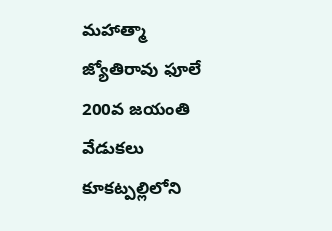మహాత్మా జ్యోతిరావు ఫూలే 200వ జయంతి వేడుకలు కూకట్పల్లిలోని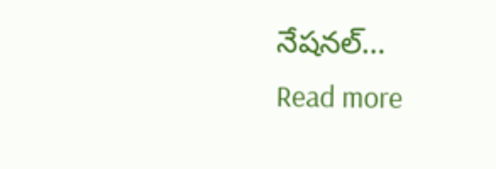నేషనల్...
Read more